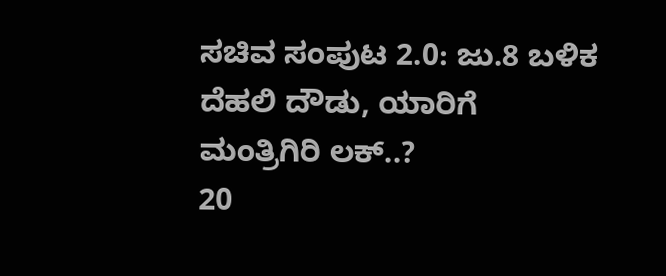ಸಚಿವ ಸಂಪುಟ 2.0: ಜು.8 ಬಳಿಕ ದೆಹಲಿ ದೌಡು, ಯಾರಿಗೆ ಮಂತ್ರಿಗಿರಿ ಲಕ್..?
20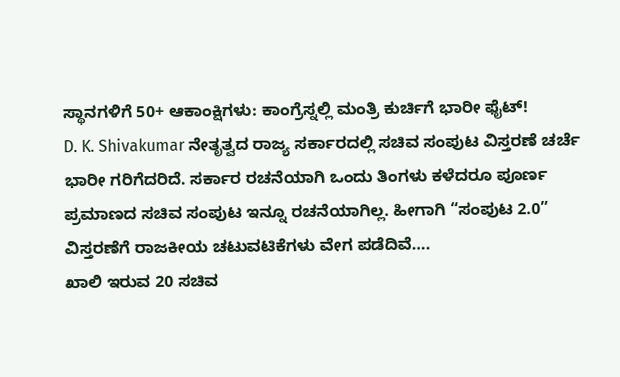ಸ್ಥಾನಗಳಿಗೆ 50+ ಆಕಾಂಕ್ಷಿಗಳು: ಕಾಂಗ್ರೆಸ್ನಲ್ಲಿ ಮಂತ್ರಿ ಕುರ್ಚಿಗೆ ಭಾರೀ ಫೈಟ್!
D. K. Shivakumar ನೇತೃತ್ವದ ರಾಜ್ಯ ಸರ್ಕಾರದಲ್ಲಿ ಸಚಿವ ಸಂಪುಟ ವಿಸ್ತರಣೆ ಚರ್ಚೆ ಭಾರೀ ಗರಿಗೆದರಿದೆ. ಸರ್ಕಾರ ರಚನೆಯಾಗಿ ಒಂದು ತಿಂಗಳು ಕಳೆದರೂ ಪೂರ್ಣ ಪ್ರಮಾಣದ ಸಚಿವ ಸಂಪುಟ ಇನ್ನೂ ರಚನೆಯಾಗಿಲ್ಲ. ಹೀಗಾಗಿ “ಸಂಪುಟ 2.0” ವಿಸ್ತರಣೆಗೆ ರಾಜಕೀಯ ಚಟುವಟಿಕೆಗಳು ವೇಗ ಪಡೆದಿವೆ….
ಖಾಲಿ ಇರುವ 20 ಸಚಿವ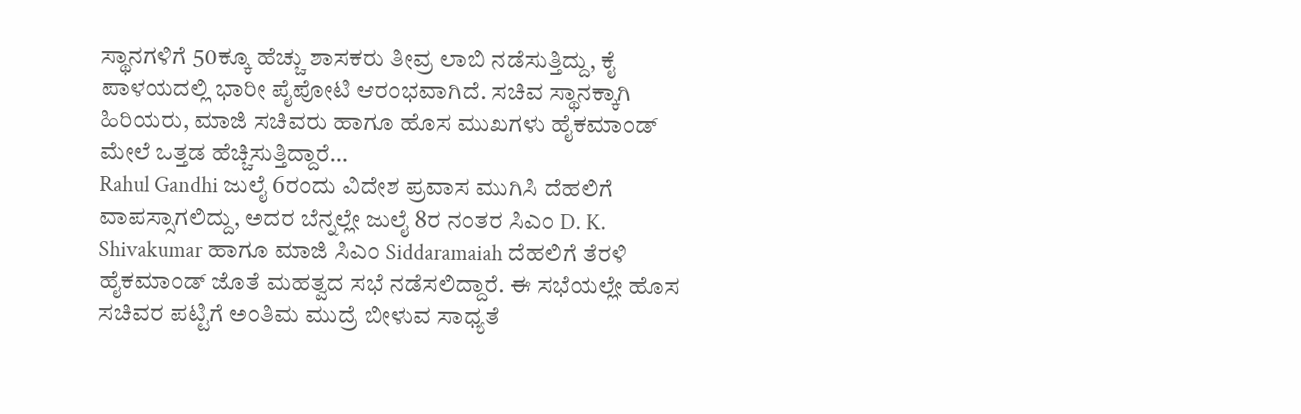ಸ್ಥಾನಗಳಿಗೆ 50ಕ್ಕೂ ಹೆಚ್ಚು ಶಾಸಕರು ತೀವ್ರ ಲಾಬಿ ನಡೆಸುತ್ತಿದ್ದು, ಕೈ ಪಾಳಯದಲ್ಲಿ ಭಾರೀ ಪೈಪೋಟಿ ಆರಂಭವಾಗಿದೆ. ಸಚಿವ ಸ್ಥಾನಕ್ಕಾಗಿ ಹಿರಿಯರು, ಮಾಜಿ ಸಚಿವರು ಹಾಗೂ ಹೊಸ ಮುಖಗಳು ಹೈಕಮಾಂಡ್ ಮೇಲೆ ಒತ್ತಡ ಹೆಚ್ಚಿಸುತ್ತಿದ್ದಾರೆ…
Rahul Gandhi ಜುಲೈ 6ರಂದು ವಿದೇಶ ಪ್ರವಾಸ ಮುಗಿಸಿ ದೆಹಲಿಗೆ ವಾಪಸ್ಸಾಗಲಿದ್ದು, ಅದರ ಬೆನ್ನಲ್ಲೇ ಜುಲೈ 8ರ ನಂತರ ಸಿಎಂ D. K. Shivakumar ಹಾಗೂ ಮಾಜಿ ಸಿಎಂ Siddaramaiah ದೆಹಲಿಗೆ ತೆರಳಿ ಹೈಕಮಾಂಡ್ ಜೊತೆ ಮಹತ್ವದ ಸಭೆ ನಡೆಸಲಿದ್ದಾರೆ. ಈ ಸಭೆಯಲ್ಲೇ ಹೊಸ ಸಚಿವರ ಪಟ್ಟಿಗೆ ಅಂತಿಮ ಮುದ್ರೆ ಬೀಳುವ ಸಾಧ್ಯತೆ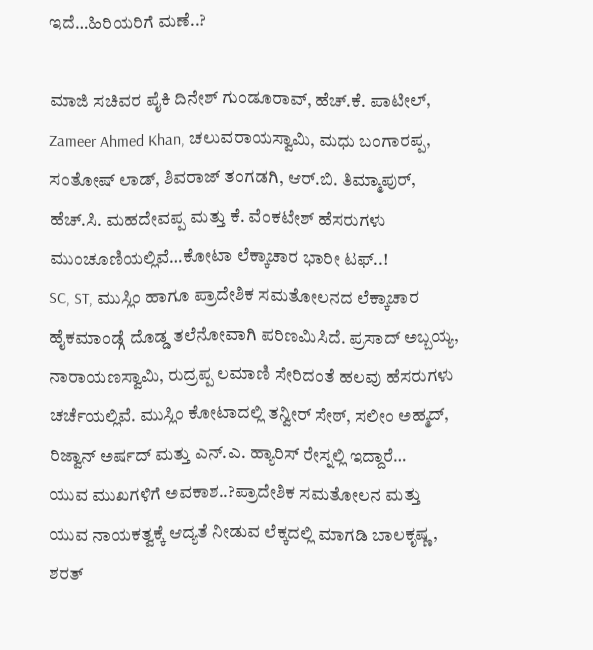ಇದೆ…ಹಿರಿಯರಿಗೆ ಮಣೆ..?

ಮಾಜಿ ಸಚಿವರ ಪೈಕಿ ದಿನೇಶ್ ಗುಂಡೂರಾವ್, ಹೆಚ್.ಕೆ. ಪಾಟೀಲ್, Zameer Ahmed Khan, ಚಲುವರಾಯಸ್ವಾಮಿ, ಮಧು ಬಂಗಾರಪ್ಪ, ಸಂತೋಷ್ ಲಾಡ್, ಶಿವರಾಜ್ ತಂಗಡಗಿ, ಆರ್.ಬಿ. ತಿಮ್ಮಾಪುರ್, ಹೆಚ್.ಸಿ. ಮಹದೇವಪ್ಪ ಮತ್ತು ಕೆ. ವೆಂಕಟೇಶ್ ಹೆಸರುಗಳು ಮುಂಚೂಣಿಯಲ್ಲಿವೆ…ಕೋಟಾ ಲೆಕ್ಕಾಚಾರ ಭಾರೀ ಟಫ್..!
SC, ST, ಮುಸ್ಲಿಂ ಹಾಗೂ ಪ್ರಾದೇಶಿಕ ಸಮತೋಲನದ ಲೆಕ್ಕಾಚಾರ ಹೈಕಮಾಂಡ್ಗೆ ದೊಡ್ಡ ತಲೆನೋವಾಗಿ ಪರಿಣಮಿಸಿದೆ. ಪ್ರಸಾದ್ ಅಬ್ಬಯ್ಯ, ನಾರಾಯಣಸ್ವಾಮಿ, ರುದ್ರಪ್ಪ ಲಮಾಣಿ ಸೇರಿದಂತೆ ಹಲವು ಹೆಸರುಗಳು ಚರ್ಚೆಯಲ್ಲಿವೆ. ಮುಸ್ಲಿಂ ಕೋಟಾದಲ್ಲಿ ತನ್ವೀರ್ ಸೇಠ್, ಸಲೀಂ ಅಹ್ಮದ್, ರಿಜ್ವಾನ್ ಅರ್ಷದ್ ಮತ್ತು ಎನ್.ಎ. ಹ್ಯಾರಿಸ್ ರೇಸ್ನಲ್ಲಿ ಇದ್ದಾರೆ…
ಯುವ ಮುಖಗಳಿಗೆ ಅವಕಾಶ..?ಪ್ರಾದೇಶಿಕ ಸಮತೋಲನ ಮತ್ತು ಯುವ ನಾಯಕತ್ವಕ್ಕೆ ಆದ್ಯತೆ ನೀಡುವ ಲೆಕ್ಕದಲ್ಲಿ ಮಾಗಡಿ ಬಾಲಕೃಷ್ಣ, ಶರತ್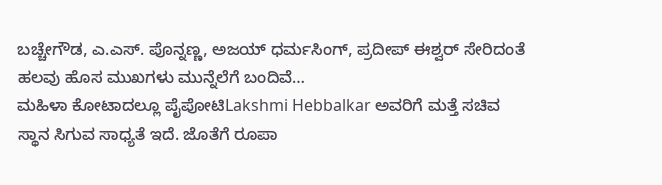ಬಚ್ಚೇಗೌಡ, ಎ.ಎಸ್. ಪೊನ್ನಣ್ಣ, ಅಜಯ್ ಧರ್ಮಸಿಂಗ್, ಪ್ರದೀಪ್ ಈಶ್ವರ್ ಸೇರಿದಂತೆ ಹಲವು ಹೊಸ ಮುಖಗಳು ಮುನ್ನೆಲೆಗೆ ಬಂದಿವೆ…
ಮಹಿಳಾ ಕೋಟಾದಲ್ಲೂ ಪೈಪೋಟಿLakshmi Hebbalkar ಅವರಿಗೆ ಮತ್ತೆ ಸಚಿವ ಸ್ಥಾನ ಸಿಗುವ ಸಾಧ್ಯತೆ ಇದೆ. ಜೊತೆಗೆ ರೂಪಾ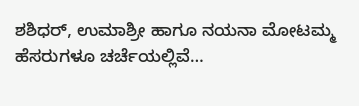ಶಶಿಧರ್, ಉಮಾಶ್ರೀ ಹಾಗೂ ನಯನಾ ಮೋಟಮ್ಮ ಹೆಸರುಗಳೂ ಚರ್ಚೆಯಲ್ಲಿವೆ…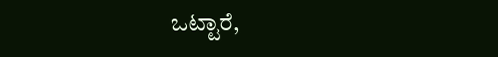ಒಟ್ಟಾರೆ,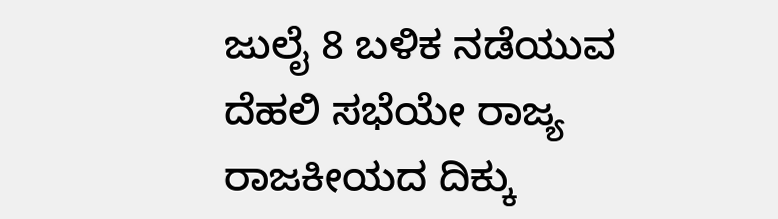ಜುಲೈ 8 ಬಳಿಕ ನಡೆಯುವ ದೆಹಲಿ ಸಭೆಯೇ ರಾಜ್ಯ ರಾಜಕೀಯದ ದಿಕ್ಕು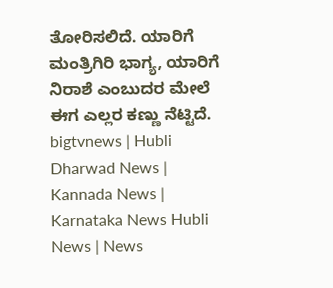ತೋರಿಸಲಿದೆ. ಯಾರಿಗೆ ಮಂತ್ರಿಗಿರಿ ಭಾಗ್ಯ, ಯಾರಿಗೆ ನಿರಾಶೆ ಎಂಬುದರ ಮೇಲೆ ಈಗ ಎಲ್ಲರ ಕಣ್ಣು ನೆಟ್ಟಿದೆ.
bigtvnews | Hubli Dharwad News | Kannada News | Karnataka News Hubli News | News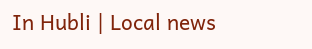In Hubli | Local news